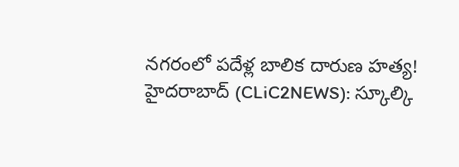నగరంలో పదేళ్ల బాలిక దారుణ హత్య!
హైదరాబాద్ (CLiC2NEWS): స్కూల్కి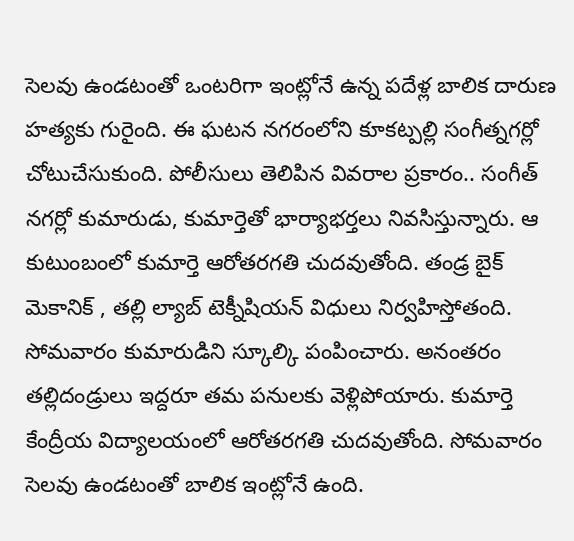సెలవు ఉండటంతో ఒంటరిగా ఇంట్లోనే ఉన్న పదేళ్ల బాలిక దారుణ హత్యకు గురైంది. ఈ ఘటన నగరంలోని కూకట్పల్లి సంగీత్నగర్లో చోటుచేసుకుంది. పోలీసులు తెలిపిన వివరాల ప్రకారం.. సంగీత్ నగర్లో కుమారుడు, కుమార్తెతో భార్యాభర్తలు నివసిస్తున్నారు. ఆ కుటుంబంలో కుమార్తె ఆరోతరగతి చుదవుతోంది. తండ్ర బైక్ మెకానిక్ , తల్లి ల్యాబ్ టెక్నీషియన్ విధులు నిర్వహిస్తోతంది. సోమవారం కుమారుడిని స్కూల్కి పంపించారు. అనంతరం తల్లిదండ్రులు ఇద్దరూ తమ పనులకు వెళ్లిపోయారు. కుమార్తె కేంద్రీయ విద్యాలయంలో ఆరోతరగతి చుదవుతోంది. సోమవారం సెలవు ఉండటంతో బాలిక ఇంట్లోనే ఉంది.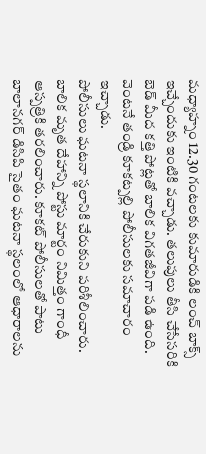మధ్యాహ్నం 12.30 గంటలకు కుమారుడికి లంచ్ బాక్స్ ఇచ్చేందుకు ఇంటికి వచ్చాడు. తలుపులు తీసి చేసేసరికి బెడ్ మీద కత్తి పోట్లతో బాలిక విగతజీవిగా పడి ఉంది. వెంటనే తండ్రి కూకట్పల్లి పోలీసులకు సమాచారం ఇచ్చాడు.
పోలీసులు ఘటనా స్థలానికి చేరుకుని పరిశీలించారు. బాలిక మృత దేహాన్ని పోస్టు మార్టం నిమిత్తం గాంధీ ఆస్పత్రికి తరలించారు. కూకట్ పోలీసులతో పాటు బాలానగర్ డిసిపి సైతం ఘటనా స్థలంలో ఆధారాలను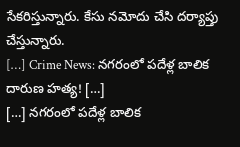సేకరిస్తున్నారు. కేసు నమోదు చేసి దర్యాప్తు చేస్తున్నారు.
[…] Crime News: నగరంలో పదేళ్ల బాలిక దారుణ హత్య! […]
[…] నగరంలో పదేళ్ల బాలిక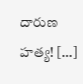దారుణ హత్య! […]